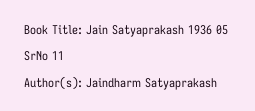Book Title: Jain Satyaprakash 1936 05 SrNo 11
Author(s): Jaindharm Satyaprakash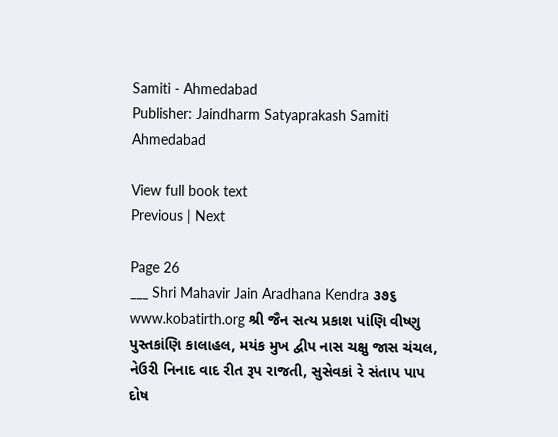Samiti - Ahmedabad
Publisher: Jaindharm Satyaprakash Samiti Ahmedabad

View full book text
Previous | Next

Page 26
___ Shri Mahavir Jain Aradhana Kendra ૩૭૬ www.kobatirth.org શ્રી જૈન સત્ય પ્રકાશ પાંણિ વીષ્ણુ પુસ્તકાંણિ કાલાહલ, મયંક મુખ દ્વીપ નાસ ચક્ષુ જાસ ચંચલ, નેઉરી નિનાદ વાદ રીત રૂપ રાજતી, સુસેવકાં રે સંતાપ પાપ દોષ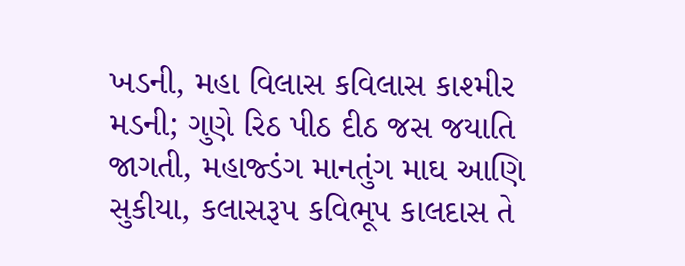ખડની, મહા વિલાસ કવિલાસ કાશ્મીર મડની; ગુણે રિઠ પીઠ દીઠ જસ જયાતિ જાગતી, મહાજ્ડંગ માનતુંગ માઘ આણિ સુકીયા, કલાસરૂપ કવિભૂપ કાલદાસ તે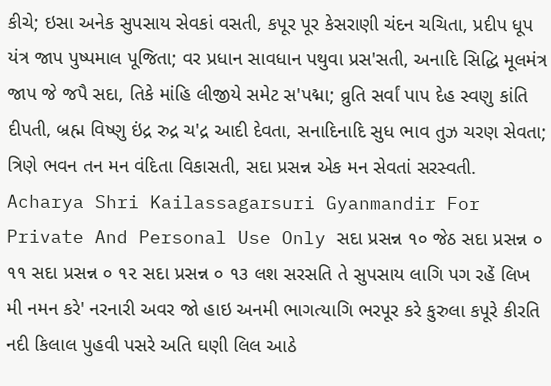કીચે; ઇસા અનેક સુપસાય સેવકાં વસતી, કપૂર પૂર કેસરાણી ચંદન ચચિતા, પ્રદીપ ધૂપ યંત્ર જાપ પુષ્પમાલ પૂજિતા; વર પ્રધાન સાવધાન પથુવા પ્રસ'સતી, અનાદિ સિદ્ધિ મૂલમંત્ર જાપ જે જપૈ સદા, તિકે માંહિ લીજીયે સમેટ સ'પદ્મા; વ્રુતિ સર્વાં પાપ દેહ સ્વણુ કાંતિ દીપતી, બ્રહ્મ વિષ્ણુ ઇંદ્ર રુદ્ર ચ'દ્ર આદી દેવતા, સનાદિનાદિ સુધ ભાવ તુઝ ચરણ સેવતા; ત્રિણે ભવન તન મન વંદિતા વિકાસતી, સદા પ્રસન્ન એક મન સેવતાં સરસ્વતી. Acharya Shri Kailassagarsuri Gyanmandir For Private And Personal Use Only સદા પ્રસન્ન ૧૦ જેઠ સદા પ્રસન્ન ૦ ૧૧ સદા પ્રસન્ન ૦ ૧૨ સદા પ્રસન્ન ૦ ૧૩ લશ સરસતિ તે સુપસાય લાગિ પગ રહેં લિખ મી નમન કરે' નરનારી અવર જો હાઇ અનમી ભાગત્યાગિ ભરપૂર કરે કુરુલા કપૂરે કીરતિ નદી કિલાલ પુહવી પસરે અતિ ઘણી લિલ આઠે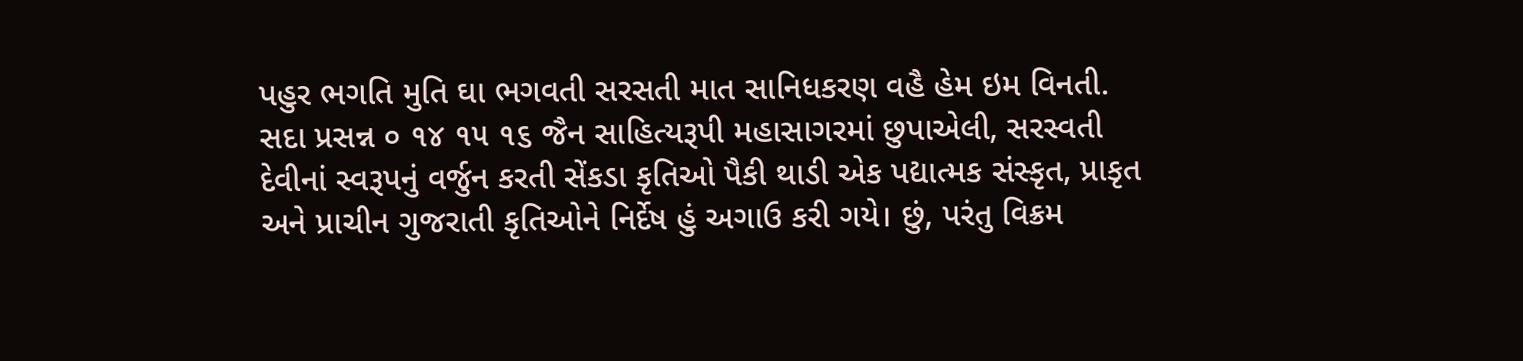પહુર ભગતિ મુતિ ઘા ભગવતી સરસતી માત સાનિધકરણ વહૈ હેમ ઇમ વિનતી. સદા પ્રસન્ન ૦ ૧૪ ૧૫ ૧૬ જૈન સાહિત્યરૂપી મહાસાગરમાં છુપાએલી, સરસ્વતી દેવીનાં સ્વરૂપનું વર્જુન કરતી સેંકડા કૃતિઓ પૈકી થાડી એક પદ્યાત્મક સંસ્કૃત, પ્રાકૃત અને પ્રાચીન ગુજરાતી કૃતિઓને નિર્દેષ હું અગાઉ કરી ગયે। છું, પરંતુ વિક્રમ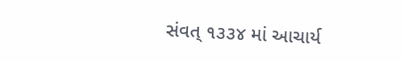સંવત્ ૧૩૩૪ માં આચાર્ય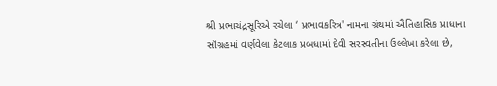શ્રી પ્રભાચંદ્રસૂરિએ રચેલા ‘ પ્રભાવકરિત્ર' નામના ગ્રંથમાં ઐતિહાસિક પ્રાધાના સૉંગ્રહમાં વર્ણવેલા કેટલાક પ્રબધામાં દેવી સરસ્વતીના ઉલ્લેખા કરેલા છે,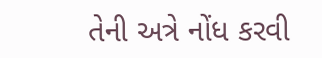તેની અત્રે નોંધ કરવી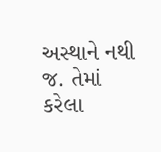અસ્થાને નથી જ. તેમાં કરેલા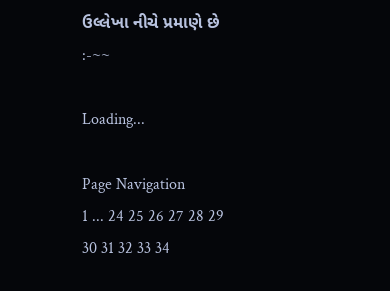ઉલ્લેખા નીચે પ્રમાણે છે :-~~

Loading...

Page Navigation
1 ... 24 25 26 27 28 29 30 31 32 33 34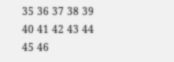35 36 37 38 39 40 41 42 43 44 45 46